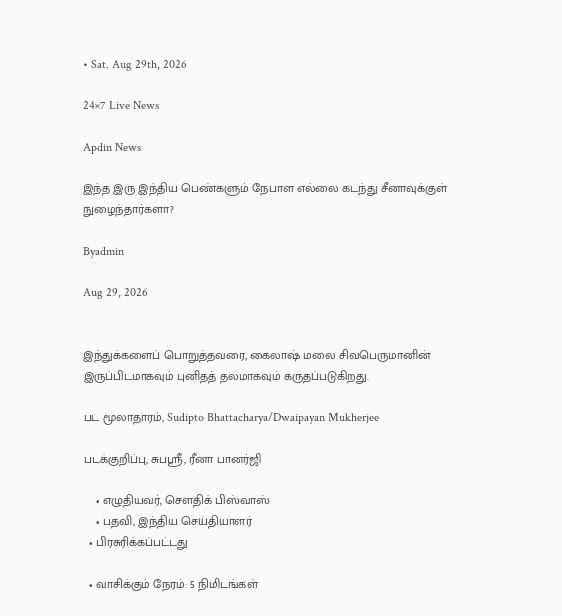• Sat. Aug 29th, 2026

24×7 Live News

Apdin News

இந்த இரு இந்திய பெண்களும் நேபாள எல்லை கடந்து சீனாவுக்குள் நுழைந்தார்களா?

Byadmin

Aug 29, 2026


இந்துக்களைப் பொறுத்தவரை, கைலாஷ் மலை சிவபெருமானின் இருப்பிடமாகவும் புனிதத் தலமாகவும் கருதப்படுகிறது.

பட மூலாதாரம், Sudipto Bhattacharya/Dwaipayan Mukherjee

படக்குறிப்பு, சுபஸ்ரீ, ரீனா பானர்ஜி

    • எழுதியவர், சௌதிக் பிஸ்வாஸ்
    • பதவி, இந்திய செய்தியாளர்
  • பிரசுரிக்கப்பட்டது

  • வாசிக்கும் நேரம்: 5 நிமிடங்கள்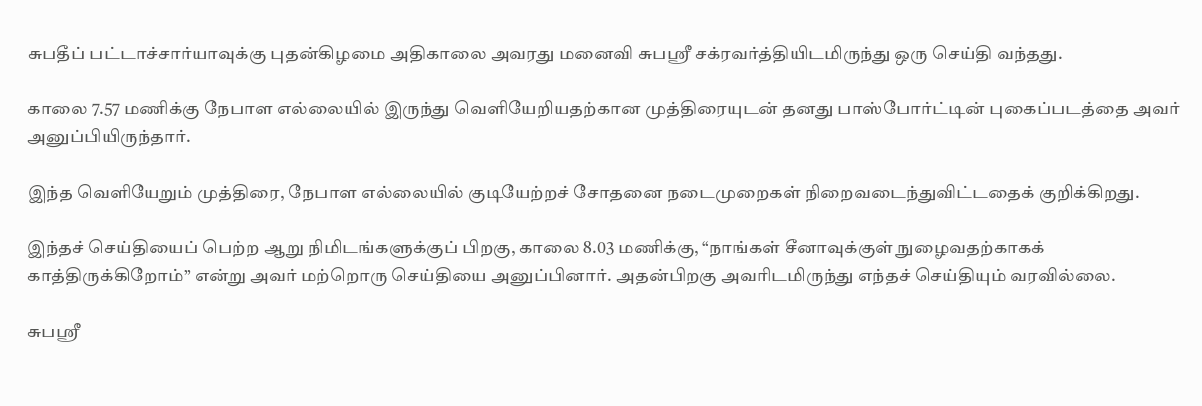சுபதீப் பட்டாச்சார்யாவுக்கு புதன்கிழமை அதிகாலை அவரது மனைவி சுபஸ்ரீ சக்ரவர்த்தியிடமிருந்து ஒரு செய்தி வந்தது.

காலை 7.57 மணிக்கு நேபாள எல்லையில் இருந்து வெளியேறியதற்கான முத்திரையுடன் தனது பாஸ்போர்ட்டின் புகைப்படத்தை அவர் அனுப்பியிருந்தார்.

இந்த வெளியேறும் முத்திரை, நேபாள எல்லையில் குடியேற்றச் சோதனை நடைமுறைகள் நிறைவடைந்துவிட்டதைக் குறிக்கிறது.

இந்தச் செய்தியைப் பெற்ற ஆறு நிமிடங்களுக்குப் பிறகு, காலை 8.03 மணிக்கு, “நாங்கள் சீனாவுக்குள் நுழைவதற்காகக் காத்திருக்கிறோம்” என்று அவர் மற்றொரு செய்தியை அனுப்பினார். அதன்பிறகு அவரிடமிருந்து எந்தச் செய்தியும் வரவில்லை.

சுபஸ்ரீ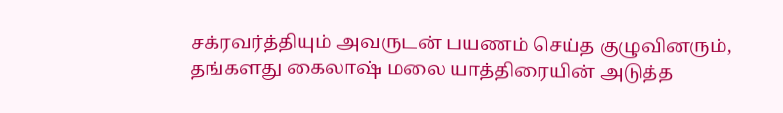சக்ரவர்த்தியும் அவருடன் பயணம் செய்த குழுவினரும், தங்களது கைலாஷ் மலை யாத்திரையின் அடுத்த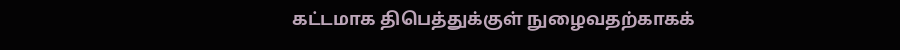கட்டமாக திபெத்துக்குள் நுழைவதற்காகக்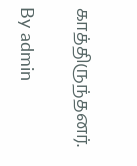காத்திருந்தனர்.

By admin